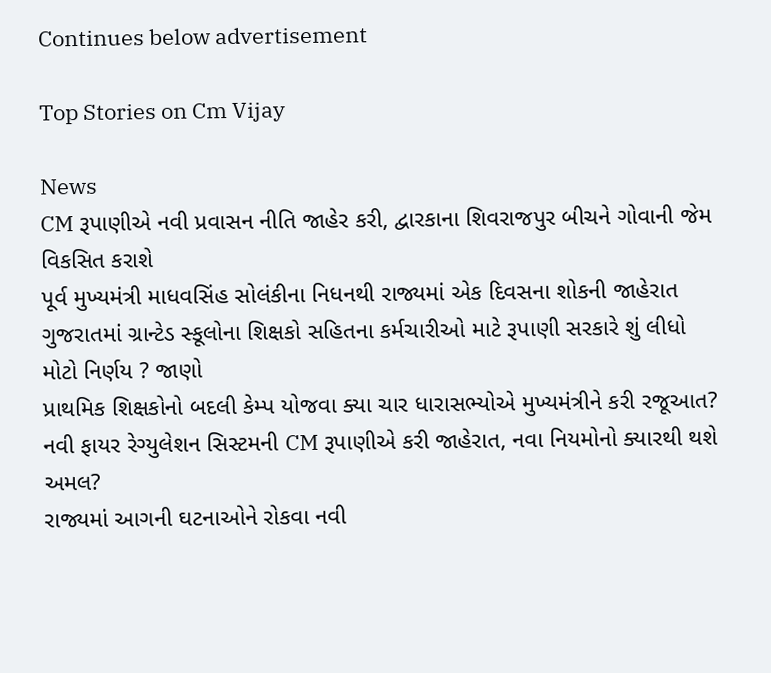Continues below advertisement

Top Stories on Cm Vijay

News
CM રૂપાણીએ નવી પ્રવાસન નીતિ જાહેર કરી, દ્વારકાના શિવરાજપુર બીચને ગોવાની જેમ વિકસિત કરાશે
પૂર્વ મુખ્યમંત્રી માધવસિંહ સોલંકીના નિધનથી રાજ્યમાં એક દિવસના શોકની જાહેરાત
ગુજરાતમાં ગ્રાન્ટેડ સ્કૂલોના શિક્ષકો સહિતના કર્મચારીઓ માટે રૂપાણી સરકારે શું લીધો મોટો નિર્ણય ? જાણો
પ્રાથમિક શિક્ષકોનો બદલી કેમ્પ યોજવા ક્યા ચાર ધારાસભ્યોએ મુખ્યમંત્રીને કરી રજૂઆત?
નવી ફાયર રેગ્યુલેશન સિસ્ટમની CM રૂપાણીએ કરી જાહેરાત, નવા નિયમોનો ક્યારથી થશે અમલ?
રાજ્યમાં આગની ઘટનાઓને રોકવા નવી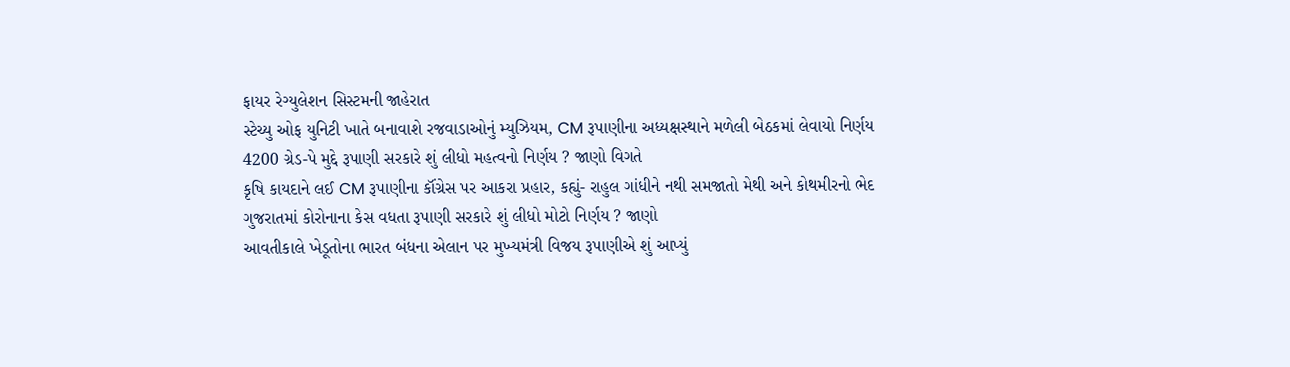ફાયર રેગ્યુલેશન સિસ્ટમની જાહેરાત
સ્ટેચ્યુ ઓફ યુનિટી ખાતે બનાવાશે રજવાડાઓનું મ્યુઝિયમ, CM રૂપાણીના અધ્યક્ષસ્થાને મળેલી બેઠકમાં લેવાયો નિર્ણય
4200 ગ્રેડ-પે મુદ્દે રૂપાણી સરકારે શું લીધો મહત્વનો નિર્ણય ? જાણો વિગતે
કૃષિ કાયદાને લઈ CM રૂપાણીના કૉંગ્રેસ પર આકરા પ્રહાર, કહ્યું- રાહુલ ગાંધીને નથી સમજાતો મેથી અને કોથમીરનો ભેદ
ગુજરાતમાં કોરોનાના કેસ વધતા રૂપાણી સરકારે શું લીધો મોટો નિર્ણય ? જાણો
આવતીકાલે ખેડૂતોના ભારત બંધના એલાન પર મુખ્યમંત્રી વિજય રૂપાણીએ શું આપ્યું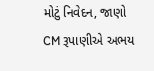મોટું નિવેદન, જાણો
CM રૂપાણીએ અભય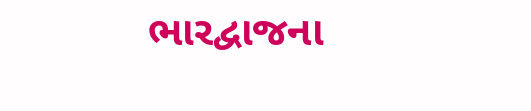ભારદ્વાજના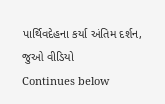પાર્થિવદેહના કર્યા અંતિમ દર્શન, જુઓ વીડિયો
Continues below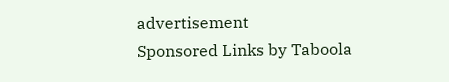advertisement
Sponsored Links by Taboola